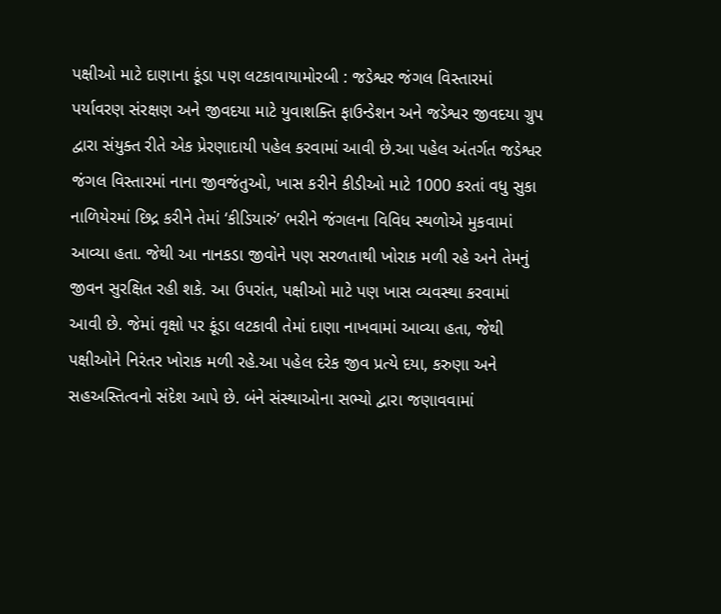પક્ષીઓ માટે દાણાના કૂંડા પણ લટકાવાયામોરબી : જડેશ્વર જંગલ વિસ્તારમાં પર્યાવરણ સંરક્ષણ અને જીવદયા માટે યુવાશક્તિ ફાઉન્ડેશન અને જડેશ્વર જીવદયા ગ્રુપ દ્વારા સંયુક્ત રીતે એક પ્રેરણાદાયી પહેલ કરવામાં આવી છે.આ પહેલ અંતર્ગત જડેશ્વર જંગલ વિસ્તારમાં નાના જીવજંતુઓ, ખાસ કરીને કીડીઓ માટે 1000 કરતાં વધુ સુકા નાળિયેરમાં છિદ્ર કરીને તેમાં ‘કીડિયારું’ ભરીને જંગલના વિવિધ સ્થળોએ મુકવામાં આવ્યા હતા. જેથી આ નાનકડા જીવોને પણ સરળતાથી ખોરાક મળી રહે અને તેમનું જીવન સુરક્ષિત રહી શકે. આ ઉપરાંત, પક્ષીઓ માટે પણ ખાસ વ્યવસ્થા કરવામાં આવી છે. જેમાં વૃક્ષો પર કૂંડા લટકાવી તેમાં દાણા નાખવામાં આવ્યા હતા, જેથી પક્ષીઓને નિરંતર ખોરાક મળી રહે.આ પહેલ દરેક જીવ પ્રત્યે દયા, કરુણા અને સહઅસ્તિત્વનો સંદેશ આપે છે. બંને સંસ્થાઓના સભ્યો દ્વારા જણાવવામાં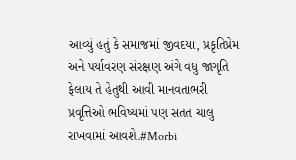આવ્યું હતું કે સમાજમાં જીવદયા, પ્રકૃતિપ્રેમ અને પર્યાવરણ સંરક્ષણ અંગે વધુ જાગૃતિ ફેલાય તે હેતુથી આવી માનવતાભરી પ્રવૃત્તિઓ ભવિષ્યમાં પણ સતત ચાલુ રાખવામાં આવશે.#Morbi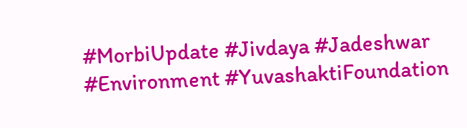#MorbiUpdate #Jivdaya #Jadeshwar #Environment #YuvashaktiFoundation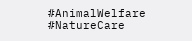#AnimalWelfare #NatureCare